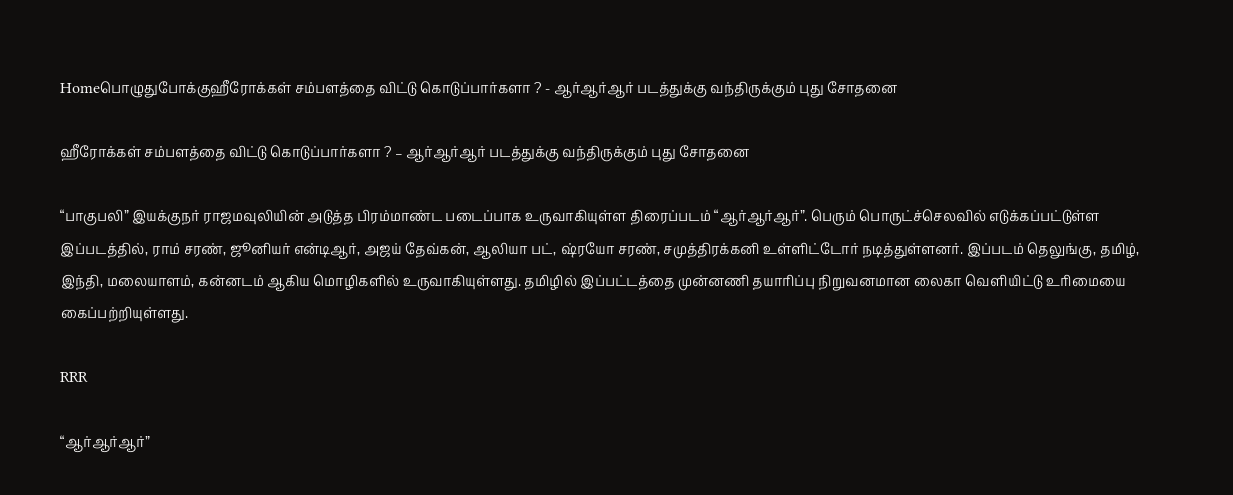Homeபொழுதுபோக்குஹீரோக்கள் சம்பளத்தை விட்டு கொடுப்பார்களா ? - ஆர்ஆர்ஆர் படத்துக்கு வந்திருக்கும் புது சோதனை

ஹீரோக்கள் சம்பளத்தை விட்டு கொடுப்பார்களா ? – ஆர்ஆர்ஆர் படத்துக்கு வந்திருக்கும் புது சோதனை

“பாகுபலி” இயக்குநர் ராஜமவுலியின் அடுத்த பிரம்மாண்ட படைப்பாக உருவாகியுள்ள திரைப்படம் “ஆர்ஆர்ஆர்”. பெரும் பொருட்ச்செலவில் எடுக்கப்பட்டுள்ள இப்படத்தில், ராம் சரண், ஜூனியர் என்டிஆர், அஜய் தேவ்கன், ஆலியா பட், ஷ்ரயோ சரண், சமுத்திரக்கனி உள்ளிட்டோர் நடித்துள்ளனர். இப்படம் தெலுங்கு, தமிழ், இந்தி, மலையாளம், கன்னடம் ஆகிய மொழிகளில் உருவாகியுள்ளது. தமிழில் இப்பட்டத்தை முன்னணி தயாரிப்பு நிறுவனமான லைகா வெளியிட்டு உரிமையை கைப்பற்றியுள்ளது.

RRR

“ஆர்ஆர்ஆர்”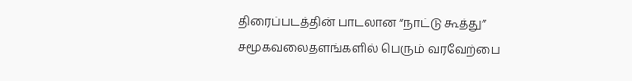திரைப்படத்தின் பாடலான “நாட்டு கூத்து” சமூகவலைதளங்களில் பெரும் வரவேற்பை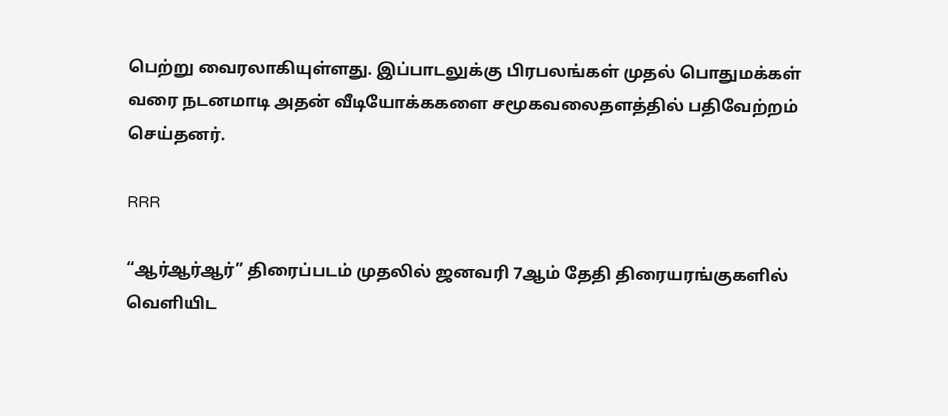பெற்று வைரலாகியுள்ளது. இப்பாடலுக்கு பிரபலங்கள் முதல் பொதுமக்கள் வரை நடனமாடி அதன் வீடியோக்ககளை சமூகவலைதளத்தில் பதிவேற்றம் செய்தனர்.

RRR

“ஆர்ஆர்ஆர்” திரைப்படம் முதலில் ஜனவரி 7ஆம் தேதி திரையரங்குகளில் வெளியிட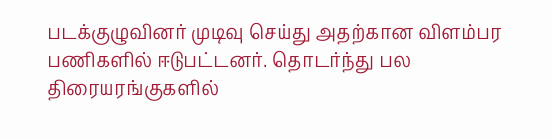படக்குழுவினர் முடிவு செய்து அதற்கான விளம்பர பணிகளில் ஈடுபட்டனர். தொடர்ந்து பல திரையரங்குகளில்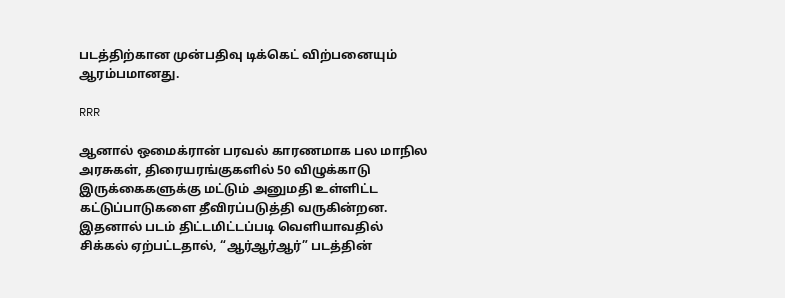படத்திற்கான முன்பதிவு டிக்கெட் விற்பனையும் ஆரம்பமானது.

RRR

ஆனால் ஒமைக்ரான் பரவல் காரணமாக பல மாநில அரசுகள், திரையரங்குகளில் 50 விழுக்காடு இருக்கைகளுக்கு மட்டும் அனுமதி உள்ளிட்ட கட்டுப்பாடுகளை தீவிரப்படுத்தி வருகின்றன. இதனால் படம் திட்டமிட்டப்படி வெளியாவதில் சிக்கல் ஏற்பட்டதால், “ஆர்ஆர்ஆர்” படத்தின்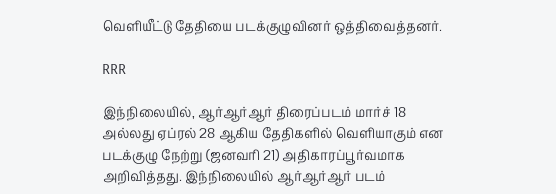வெளியீட்டு தேதியை படக்குழுவினர் ஒத்திவைத்தனர்.

RRR

இந்நிலையில், ஆர்ஆர்ஆர் திரைப்படம் மார்ச் 18 அல்லது ஏப்ரல் 28 ஆகிய தேதிகளில் வெளியாகும் என படக்குழு நேற்று (ஜனவரி 21) அதிகாரப்பூர்வமாக அறிவித்தது. இந்நிலையில் ஆர்ஆர்ஆர் படம்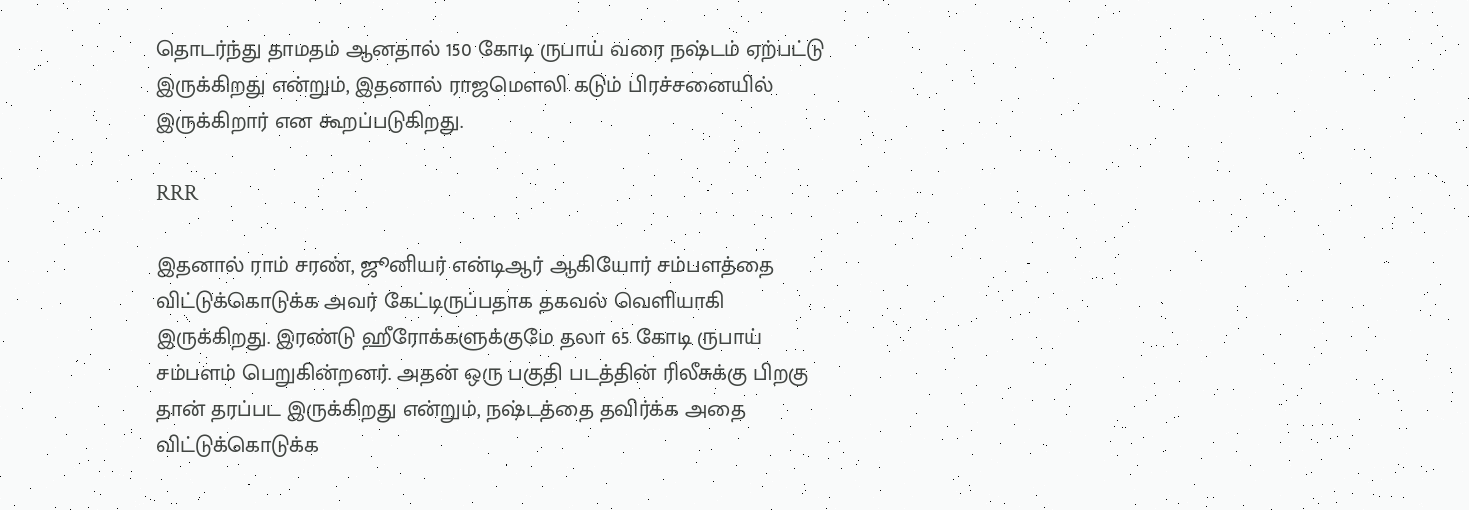தொடர்ந்து தாமதம் ஆனதால் 150 கோடி ருபாய் வரை நஷ்டம் ஏற்பட்டு இருக்கிறது என்றும், இதனால் ராஜமௌலி கடும் பிரச்சனையில் இருக்கிறார் என கூறப்படுகிறது.

RRR

இதனால் ராம் சரண், ஜூனியர் என்டிஆர் ஆகியோர் சம்பளத்தை விட்டுக்கொடுக்க அவர் கேட்டிருப்பதாக தகவல் வெளியாகி இருக்கிறது. இரண்டு ஹீரோக்களுக்குமே தலா 65 கோடி ருபாய் சம்பளம் பெறுகின்றனர். அதன் ஒரு பகுதி படத்தின் ரிலீசுக்கு பிறகு தான் தரப்பட இருக்கிறது என்றும், நஷ்டத்தை தவிர்க்க அதை விட்டுக்கொடுக்க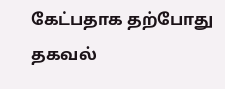கேட்பதாக தற்போது தகவல்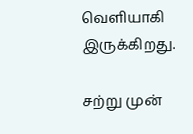வெளியாகி இருக்கிறது.

சற்று முன்